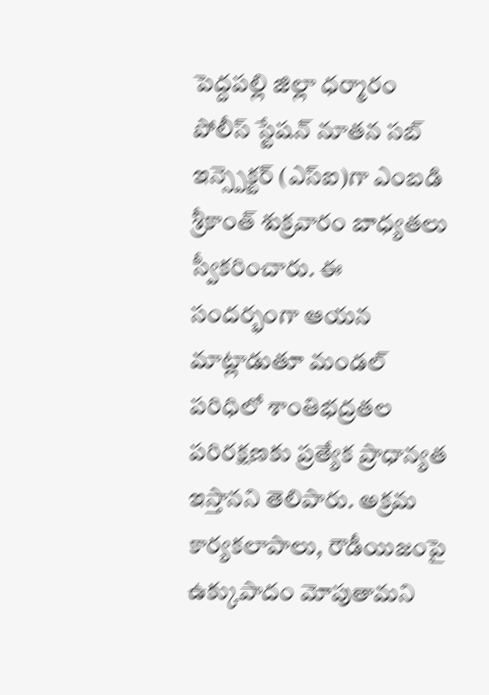పెద్దపల్లి జిల్లా ధర్మారం పోలీస్ స్టేషన్ నూతన సబ్ ఇన్స్పెక్టర్ (ఎస్ఐ)గా ఎంబడి శ్రీకాంత్ శుక్రవారం బాధ్యతలు స్వీకరించారు. ఈ సందర్భంగా ఆయన మాట్లాడుతూ మండల్ పరిధిలో శాంతిభద్రతల పరిరక్షణకు ప్రత్యేక ప్రాధాన్యత ఇస్తానని తెలిపారు. అక్రమ కార్యకలాపాలు, రౌడీయిజంపై ఉక్కుపాదం మోపుతామని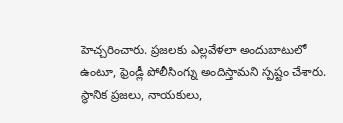హెచ్చరించారు. ప్రజలకు ఎల్లవేళలా అందుబాటులో ఉంటూ, ఫ్రెండ్లీ పోలీసింగ్ను అందిస్తామని స్పష్టం చేశారు. స్థానిక ప్రజలు, నాయకులు,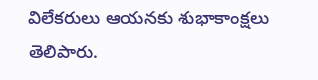విలేకరులు ఆయనకు శుభాకాంక్షలు తెలిపారు.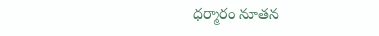ధర్మారం నూతన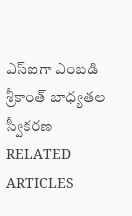ఎస్ఐగా ఎంబడి శ్రీకాంత్ బాధ్యతల స్వీకరణ
RELATED ARTICLES